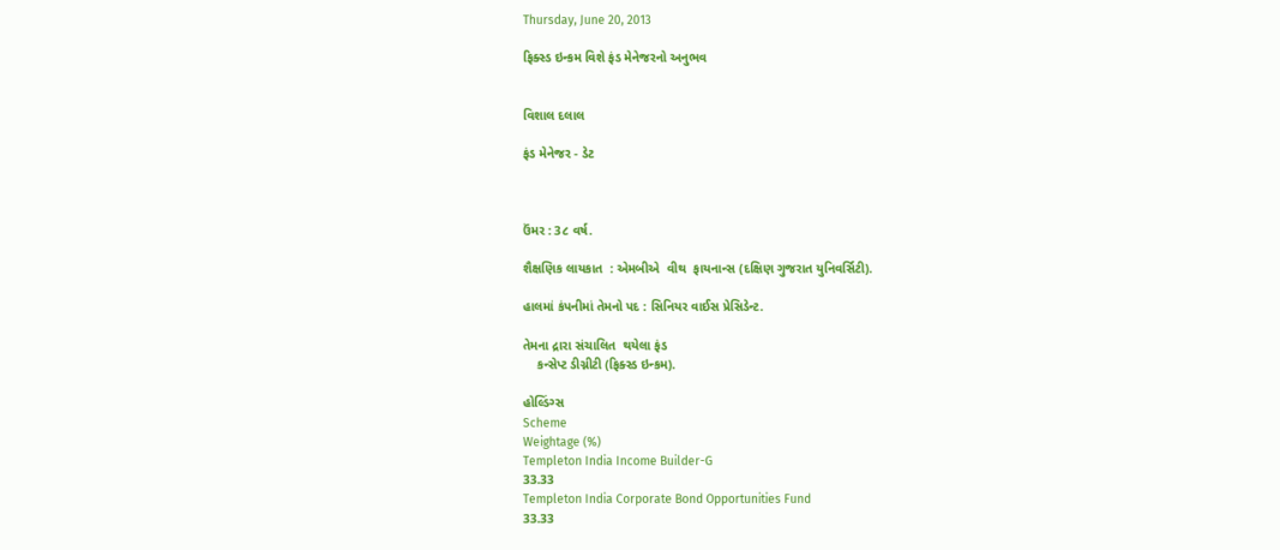Thursday, June 20, 2013

ફિક્સ્ડ ઇન્કમ વિશે ફંડ મેનેજરનો અનુભવ


વિશાલ દલાલ

ફંડ મેનેજર - ડેટ



ઉંમર : 3૮ વર્ષ.

શૈક્ષણિક લાયકાત  : એમબીએ  વીથ  ફાયનાન્સ (દક્ષિણ ગુજરાત યુનિવર્સિટી).

હાલમાં કંપનીમાં તેમનો પદ : સિનિયર વાઈસ પ્રેસિડેન્ટ.

તેમના દ્રારા સંચાલિત  થયેલા ફંડ
    કન્સેપ્ટ ડીગ્નીટી (ફિક્સ્ડ ઇન્કમ).

હોલ્ડિંગ્સ
Scheme
Weightage (%)
Templeton India Income Builder-G
33.33
Templeton India Corporate Bond Opportunities Fund
33.33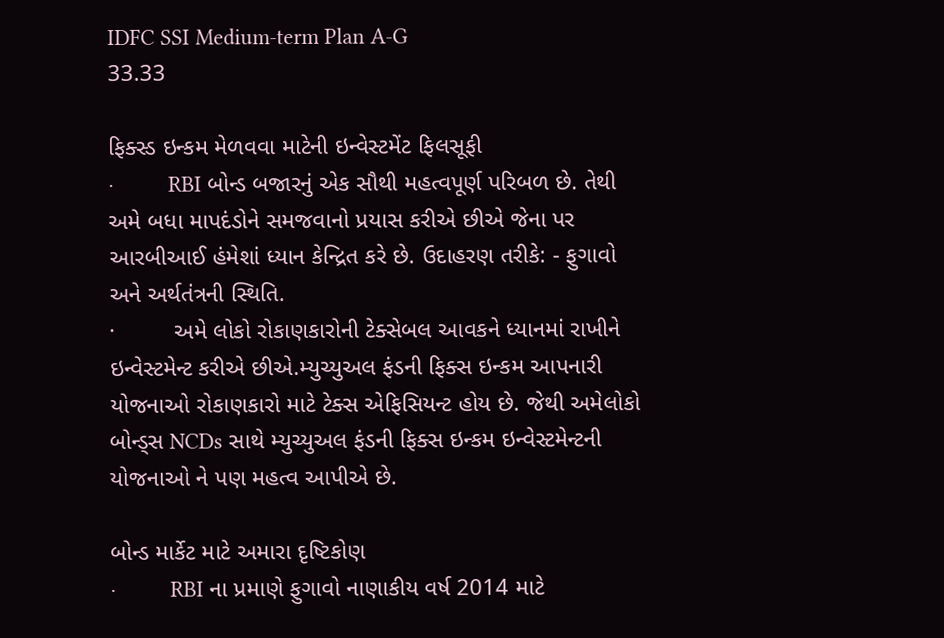IDFC SSI Medium-term Plan A-G
33.33

ફિક્સ્ડ ઇન્કમ મેળવવા માટેની ઇન્વેસ્ટમેંટ ફિલસૂફી
·         RBI બોન્ડ બજારનું એક સૌથી મહત્વપૂર્ણ પરિબળ છે. તેથી અમે બધા માપદંડોને સમજવાનો પ્રયાસ કરીએ છીએ જેના પર આરબીઆઈ હંમેશાં ધ્યાન કેન્દ્રિત કરે છે. ઉદાહરણ તરીકે: - ફુગાવો અને અર્થતંત્રની સ્થિતિ.
·         અમે લોકો રોકાણકારોની ટેક્સેબલ આવકને ધ્યાનમાં રાખીને ઇન્વેસ્ટમેન્ટ કરીએ છીએ.મ્યુચ્યુઅલ ફંડની ફિક્સ ઇન્કમ આપનારી યોજનાઓ રોકાણકારો માટે ટેક્સ એફિસિયન્ટ હોય છે. જેથી અમેલોકો બોન્ડ્સ NCDs સાથે મ્યુચ્યુઅલ ફંડની ફિક્સ ઇન્કમ ઇન્વેસ્ટમેન્ટની યોજનાઓ ને પણ મહત્વ આપીએ છે.

બોન્ડ માર્કેટ માટે અમારા દૃષ્ટિકોણ
·         RBI ના પ્રમાણે ફુગાવો નાણાકીય વર્ષ 2014 માટે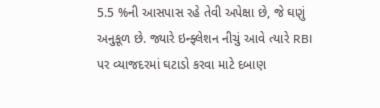5.5 %ની આસપાસ રહે તેવી અપેક્ષા છે, જે ઘણું અનુકૂળ છે. જ્યારે ઇન્ફ્લેશન નીચું આવે ત્યારે RBI પર વ્યાજદરમાં ઘટાડો કરવા માટે દબાણ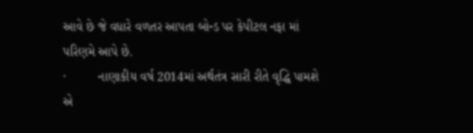આવે છે જે વધારે વળતર આપતા બોન્ડ પર કેપીટલ નફા માં પરિણમે આપે છે.
·         નાણાકીય વર્ષ 2014માં અર્થતંત્ર સારી રીતે વૃદ્ધિ પામશે એ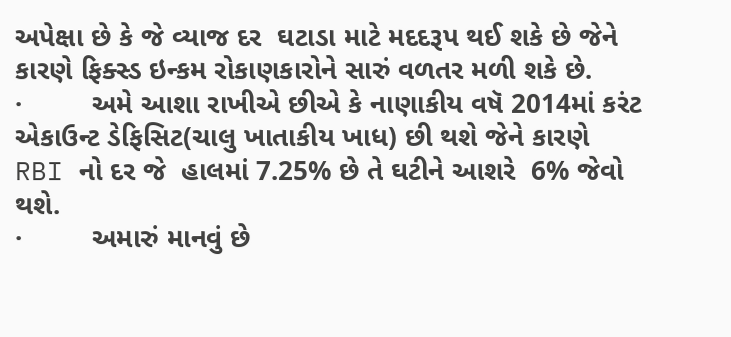અપેક્ષા છે કે જે વ્યાજ દર  ઘટાડા માટે મદદરૂપ થઈ શકે છે જેને કારણે ફિક્સ્ડ ઇન્કમ રોકાણકારોને સારું વળતર મળી શકે છે.
·         અમે આશા રાખીએ છીએ કે નાણાકીય વષૅ 2014માં કરંટ એકાઉન્ટ ડેફિસિટ(ચાલુ ખાતાકીય ખાધ) છી થશે જેને કારણે RBI નો દર જે  હાલમાં 7.25% છે તે ઘટીને આશરે  6% જેવો થશે.
·         અમારું માનવું છે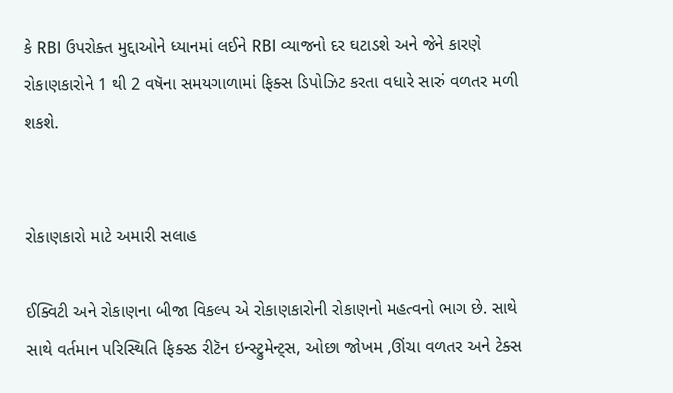કે RBI ઉપરોક્ત મુદ્દાઓને ધ્યાનમાં લઈને RBI વ્યાજનો દર ઘટાડશે અને જેને કારણે રોકાણકારોને 1 થી 2 વષૅના સમયગાળામાં ફિક્સ ડિપોઝિટ કરતા વધારે સારું વળતર મળી શકશે.


રોકાણકારો માટે અમારી સલાહ

ઈક્વિટી અને રોકાણના બીજા વિકલ્પ એ રોકાણકારોની રોકાણનો મહત્વનો ભાગ છે. સાથે સાથે વર્તમાન પરિસ્થિતિ ફિક્સ્ડ રીટૅન ઇન્સ્ટ્રુમેન્ટ્સ, ઓછા જોખમ ,ઊંચા વળતર અને ટેક્સ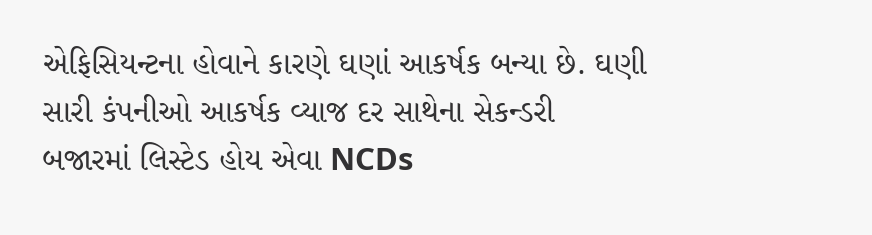એફિસિયન્ટના હોવાને કારણે ઘણાં આકર્ષક બન્યા છે. ઘણી સારી કંપનીઓ આકર્ષક વ્યાજ દર સાથેના સેકન્ડરી બજારમાં લિસ્ટેડ હોય એવા NCDs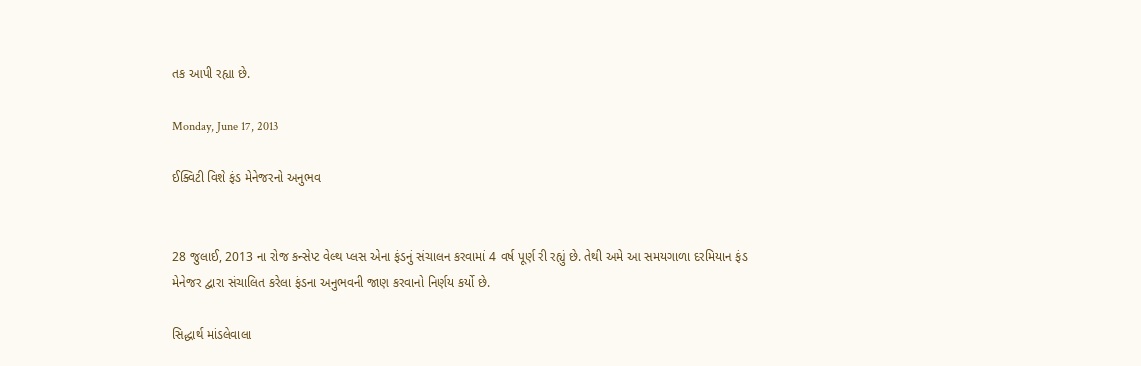તક આપી રહ્યા છે.

Monday, June 17, 2013

ઈક્વિટી વિશે ફંડ મેનેજરનો અનુભવ


28 જુલાઈ, 2013 ના રોજ કન્સેપ્ટ વેલ્થ પ્લસ એના ફંડનું સંચાલન કરવામાં 4 વર્ષ પૂર્ણ રી રહ્યું છે. તેથી અમે આ સમયગાળા દરમિયાન ફંડ મેનેજર દ્વારા સંચાલિત કરેલા ફંડના અનુભવની જાણ કરવાનો નિર્ણય કર્યો છે.

સિદ્ધાર્થ માંડલેવાલા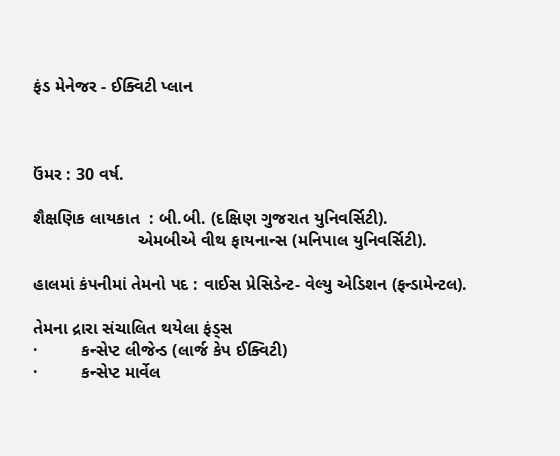ફંડ મેનેજર - ઈક્વિટી પ્લાન



ઉંમર : 30 વર્ષ.

શૈક્ષણિક લાયકાત  : બી.બી. (દક્ષિણ ગુજરાત યુનિવર્સિટી).
                      એમબીએ વીથ ફાયનાન્સ (મનિપાલ યુનિવર્સિટી).

હાલમાં કંપનીમાં તેમનો પદ : વાઈસ પ્રેસિડેન્ટ- વેલ્યુ એડિશન (ફન્ડામેન્ટલ).

તેમના દ્રારા સંચાલિત થયેલા ફંડ્સ
·         કન્સેપ્ટ લીજેન્ડ (લાર્જ કેપ ઈક્વિટી)
·         કન્સેપ્ટ માર્વેલ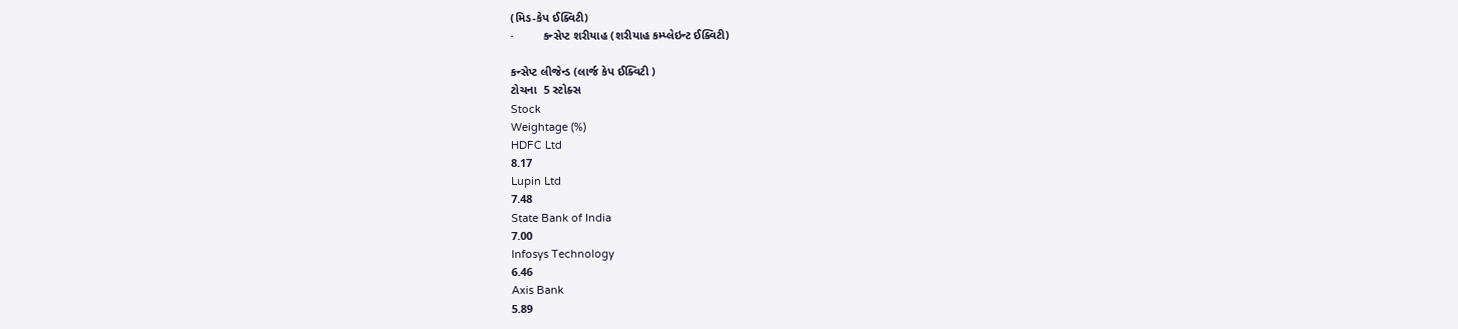(મિડ-કેપ ઈક્વિટી)
·         કન્સેપ્ટ શરીયાહ (શરીયાહ કમ્પ્લેઇન્ટ ઈક્વિટી)

કન્સેપ્ટ લીજેન્ડ (લાર્જ કેપ ઈક્વિટી )
ટોચના  5 સ્ટોક્સ
Stock
Weightage (%)
HDFC Ltd
8.17
Lupin Ltd
7.48
State Bank of India
7.00
Infosys Technology
6.46
Axis Bank
5.89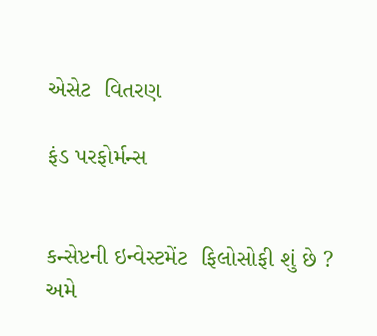એસેટ  વિતરણ

ફંડ પરફોર્મન્સ


કન્સેપ્ટની ઇન્વેસ્ટમેંટ  ફિલોસોફી શું છે ?
અમે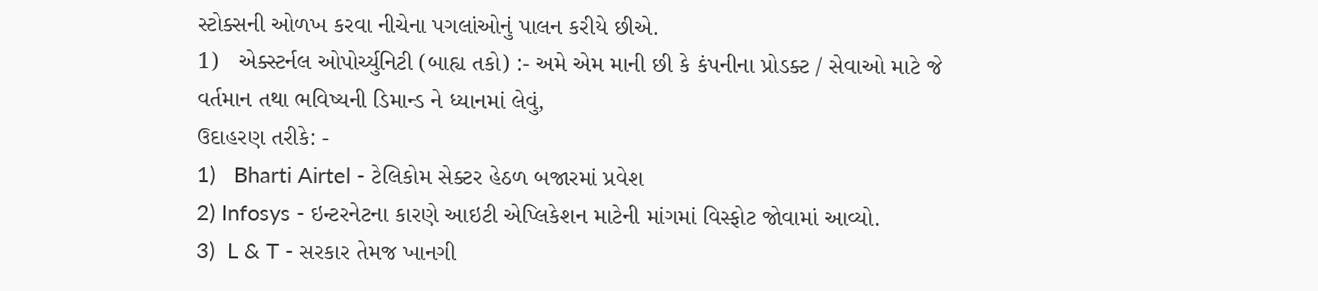સ્ટોક્સની ઓળખ કરવા નીચેના પગલાંઓનું પાલન કરીયે છીએ.
1)   એક્સ્ટર્નલ ઓપોર્ચ્યુનિટી (બાહ્ય તકો) :- અમે એમ માની છી કે કંપનીના પ્રોડક્ટ / સેવાઓ માટે જે વર્તમાન તથા ભવિષ્યની ડિમાન્ડ ને ધ્યાનમાં લેવું,
ઉદાહરણ તરીકે: -
1)   Bharti Airtel - ટેલિકોમ સેક્ટર હેઠળ બજારમાં પ્રવેશ
2) Infosys - ઇન્ટરનેટના કારણે આઇટી એપ્લિકેશન માટેની માંગમાં વિસ્ફોટ જોવામાં આવ્યો.
3)  L & T - સરકાર તેમજ ખાનગી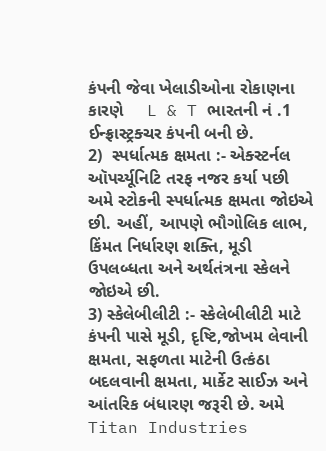કંપની જેવા ખેલાડીઓના રોકાણના કારણે     L & T ભારતની નં .1   ઈન્ફ્રાસ્ટ્રક્ચર કંપની બની છે.
2)  સ્પર્ધાત્મક ક્ષમતા :- એક્સ્ટર્નલ ઑપર્ચ્યૂનિટિ તરફ નજર કર્યા પછી અમે સ્ટોકની સ્પર્ધાત્મક ક્ષમતા જોઇએ છી. અહીં, આપણે ભૌગોલિક લાભ, કિંમત નિર્ધારણ શક્તિ, મૂડી ઉપલબ્ધતા અને અર્થતંત્રના સ્કેલને જોઇએ છી.
3) સ્કેલેબીલીટી :- સ્કેલેબીલીટી માટે કંપની પાસે મૂડી, દૃષ્ટિ,જોખમ લેવાની ક્ષમતા, સફળતા માટેની ઉત્કંઠા બદલવાની ક્ષમતા, માર્કેટ સાઈઝ અને આંતરિક બંધારણ જરૂરી છે. અમે Titan Industries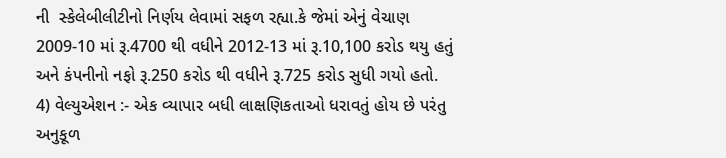ની  સ્કેલેબીલીટીનો નિર્ણય લેવામાં સફળ રહ્યા.કે જેમાં એનું વેચાણ 2009-10 માં રૂ.4700 થી વધીને 2012-13 માં રૂ.10,100 કરોડ થયુ હતું અને કંપનીનો નફો રૂ.250 કરોડ થી વધીને રૂ.725 કરોડ સુધી ગયો હતો.
4) વેલ્યુએશન :- એક વ્યાપાર બધી લાક્ષણિકતાઓ ધરાવતું હોય છે પરંતુ અનુકૂળ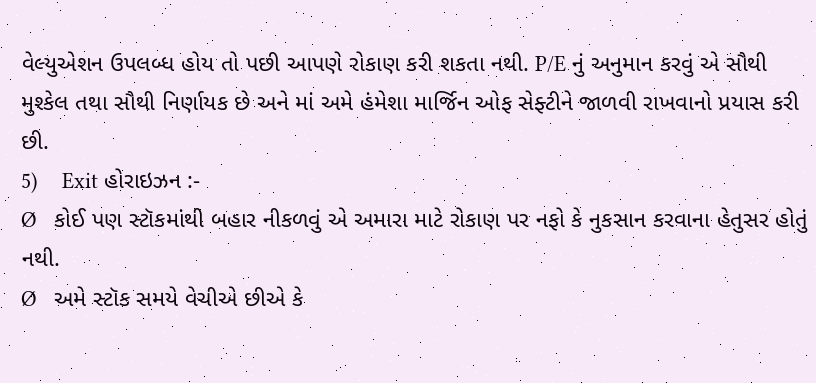વેલ્યુએશન ઉપલબ્ધ હોય તો પછી આપણે રોકાણ કરી શકતા નથી. P/E નું અનુમાન કરવું એ સૌથી મુશ્કેલ તથા સૌથી નિર્ણાયક છે અને માં અમે હંમેશા માર્જિન ઓફ સેફ્ટીને જાળવી રાખવાનો પ્રયાસ કરી છી.
5)    Exit હોરાઇઝન :-
Ø   કોઈ પણ સ્ટૉકમાંથી બહાર નીકળવું એ અમારા માટે રોકાણ પર નફો કે નુકસાન કરવાના હેતુસર હોતું નથી.
Ø   અમે સ્ટૉક સમયે વેચીએ છીએ કે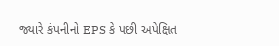જ્યારે કંપનીનો EPS કે પછી અપેક્ષિત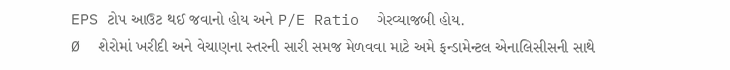EPS ટોપ આઉટ થઈ જવાનો હોય અને P/E Ratio  ગેરવ્યાજબી હોય.
Ø  શેરોમાં ખરીદી અને વેચાણના સ્તરની સારી સમજ મેળવવા માટે અમે ફન્ડામેન્ટલ એનાલિસીસની સાથે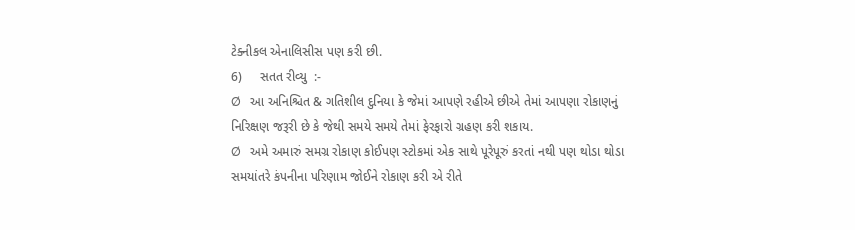ટેક્નીકલ એનાલિસીસ પણ કરી છી.
6)     સતત રીવ્યુ  :-
Ø   આ અનિશ્ચિત & ગતિશીલ દુનિયા કે જેમાં આપણે રહીએ છીએ તેમાં આપણા રોકાણનું નિરિક્ષણ જરૂરી છે કે જેથી સમયે સમયે તેમાં ફેરફારો ગ્રહણ કરી શકાય.
Ø   અમે અમારું સમગ્ર રોકાણ કોઈપણ સ્ટોકમાં એક સાથે પૂરેપૂરું કરતાં નથી પણ થોડા થોડા સમયાંતરે કંપનીના પરિણામ જોઈને રોકાણ કરી એ રીતે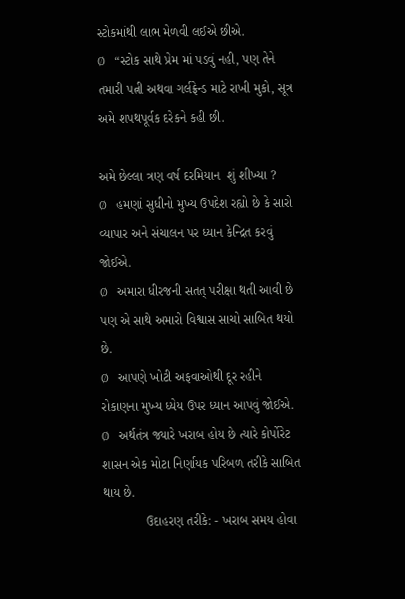સ્ટોકમાંથી લાભ મેળવી લઈએ છીએ.
Ø   “સ્ટોક સાથે પ્રેમ માં પડવું નહી, પણ તેને તમારી પત્ની અથવા ગર્લફ્રેન્ડ માટે રાખી મુકો, સૂત્ર અમે શપથપૂર્વક દરેકને કહી છી.

અમે છેલ્લા ત્રણ વર્ષ દરમિયાન  શું શીખ્યા ?
Ø   હમણાં સુધીનો મુખ્ય ઉપદેશ રહ્યો છે કે સારો વ્યાપાર અને સંચાલન પર ધ્યાન કેન્દ્રિત કરવું જોઈએ.
Ø   અમારા ધીરજની સતત્ પરીક્ષા થતી આવી છે પણ એ સાથે અમારો વિશ્વાસ સાચો સાબિત થયો છે.
Ø   આપણે ખોટી અફવાઓથી દૂર રહીને રોકાણના મુખ્ય ધ્યેય ઉપર ધ્યાન આપવું જોઈએ.
Ø   અર્થતંત્ર જ્યારે ખરાબ હોય છે ત્યારે કોર્પોરેટ શાસન એક મોટા નિર્ણાયક પરિબળ તરીકે સાબિત થાય છે.
            ઉદાહરણ તરીકે: - ખરાબ સમય હોવા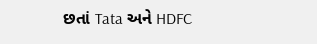છતાં Tata અને HDFC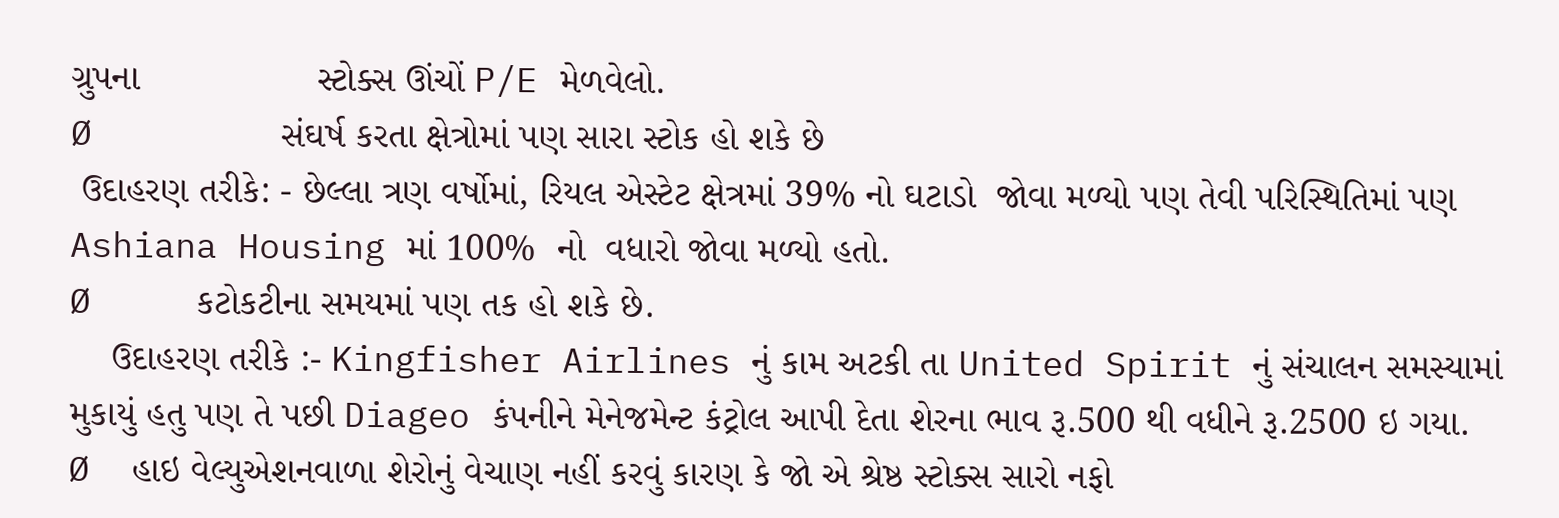ગ્રુપના                 સ્ટોક્સ ઊંચોં P/E મેળવેલો.
Ø         સંઘર્ષ કરતા ક્ષેત્રોમાં પણ સારા સ્ટોક હો શકે છે
 ઉદાહરણ તરીકે: - છેલ્લા ત્રણ વર્ષોમાં, રિયલ એસ્ટેટ ક્ષેત્રમાં 39% નો ઘટાડો  જોવા મળ્યો પણ તેવી પરિસ્થિતિમાં પણ Ashiana Housing માં 100%  નો  વધારો જોવા મળ્યો હતો.
Ø     કટોકટીના સમયમાં પણ તક હો શકે છે.
    ઉદાહરણ તરીકે :- Kingfisher Airlines નું કામ અટકી તા United Spirit નું સંચાલન સમસ્યામાં  મુકાયું હતુ પણ તે પછી Diageo કંપનીને મેનેજમેન્ટ કંટ્રોલ આપી દેતા શેરના ભાવ રૂ.500 થી વધીને રૂ.2500 ઇ ગયા.
Ø  હાઇ વેલ્યુએશનવાળા શેરોનું વેચાણ નહીં કરવું કારણ કે જો એ શ્રેષ્ઠ સ્ટોક્સ સારો નફો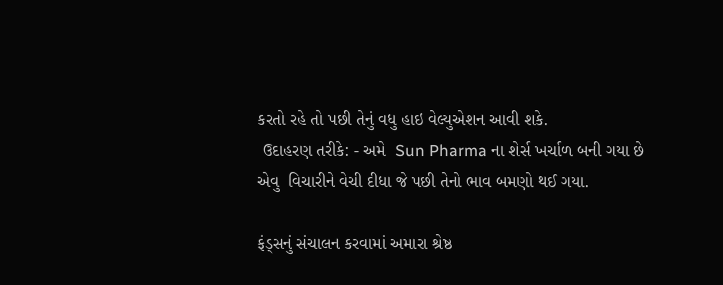કરતો રહે તો પછી તેનું વધુ હાઇ વેલ્યુએશન આવી શકે.
 ઉદાહરણ તરીકે: - અમે  Sun Pharma ના શેર્સ ખર્ચાળ બની ગયા છે એવુ  વિચારીને વેચી દીધા જે પછી તેનો ભાવ બમણો થઈ ગયા.

ફંડ્સનું સંચાલન કરવામાં અમારા શ્રેષ્ઠ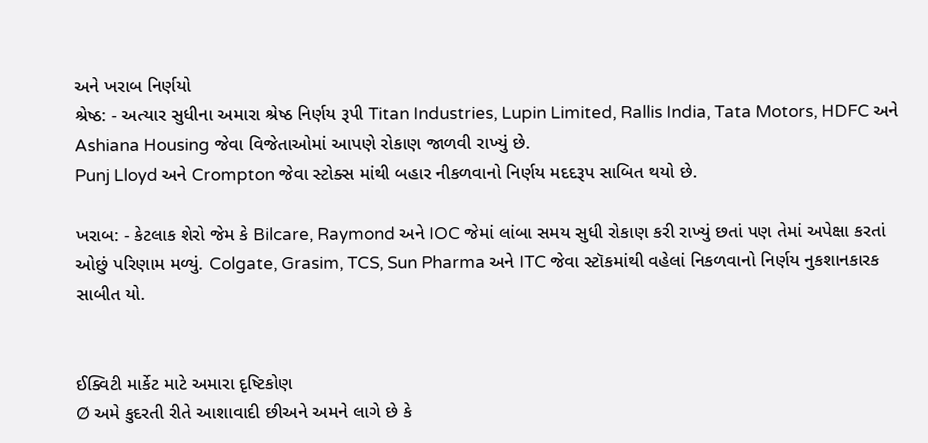અને ખરાબ નિર્ણયો
શ્રેષ્ઠ: - અત્યાર સુધીના અમારા શ્રેષ્ઠ નિર્ણય રૂપી Titan Industries, Lupin Limited, Rallis India, Tata Motors, HDFC અને Ashiana Housing જેવા વિજેતાઓમાં આપણે રોકાણ જાળવી રાખ્યું છે.
Punj Lloyd અને Crompton જેવા સ્ટોક્સ માંથી બહાર નીકળવાનો નિર્ણય મદદરૂપ સાબિત થયો છે.

ખરાબ: - કેટલાક શેરો જેમ કે Bilcare, Raymond અને IOC જેમાં લાંબા સમય સુધી રોકાણ કરી રાખ્યું છતાં પણ તેમાં અપેક્ષા કરતાં ઓછું પરિણામ મળ્યું. Colgate, Grasim, TCS, Sun Pharma અને ITC જેવા સ્ટૉકમાંથી વહેલાં નિકળવાનો નિર્ણય નુકશાનકારક સાબીત યો.


ઈક્વિટી માર્કેટ માટે અમારા દૃષ્ટિકોણ
Ø અમે કુદરતી રીતે આશાવાદી છીઅને અમને લાગે છે કે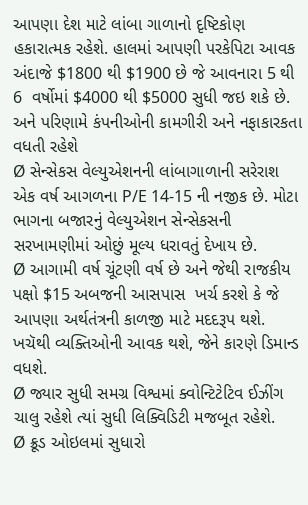આપણા દેશ માટે લાંબા ગાળાનો દૃષ્ટિકોણ હકારાત્મક રહેશે. હાલમાં આપણી પરકેપિટા આવક અંદાજે $1800 થી $1900 છે જે આવનારા 5 થી 6  વર્ષોમાં $4000 થી $5000 સુધી જઇ શકે છે. અને પરિણામે કંપનીઓની કામગીરી અને નફાકારકતા વધતી રહેશે
Ø સેન્સેકસ વેલ્યુએશનની લાંબાગાળાની સરેરાશ એક વર્ષ આગળના P/E 14-15 ની નજીક છે. મોટા ભાગના બજારનું વેલ્યુએશન સેન્સેકસની સરખામણીમાં ઓછું મૂલ્ય ધરાવતું દેખાય છે.
Ø આગામી વર્ષ ચૂંટણી વર્ષ છે અને જેથી રાજકીય પક્ષો $15 અબજની આસપાસ  ખર્ચ કરશે કે જે આપણા અર્થતંત્રની કાળજી માટે મદદરૂપ થશે. ખચૅથી વ્યક્તિઓની આવક થશે, જેને કારણે ડિમાન્ડ વધશે.
Ø જ્યાર સુધી સમગ્ર વિશ્વમાં ક્વોન્ટિટેટિવ ઈઝીંગ ચાલુ રહેશે ત્યાં સુધી લિક્વિડિટી મજબૂત રહેશે.
Ø ક્રૂડ ઓઇલમાં સુધારો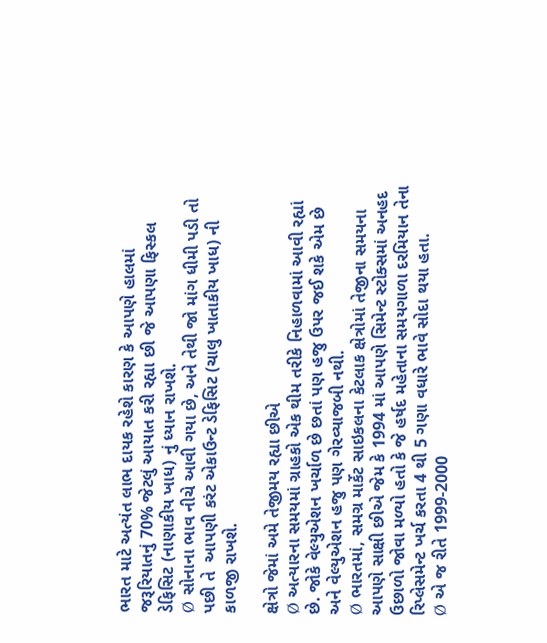ભારત માટે અત્યંત લાભ દાયક રહેશે કારણ કે આપણે હાલમાં જરૂરિયાતનું 70% જેટલું આયાત કરી રહ્યા છી જે આપણા ફિસ્કલ ડેફિસિટ (નાણાકીય ખાધ) નું ધ્યાન રાખશે.
Ø સોનાના ભાવ નીચે આવી ગયા છે, અને તેથી જો માંગ ધીમી પડી તો પછી તે  આપણી કરંટ એકાઉન્ટ ડેફિસિટ (ચાલુ ખાતાકીય ખાધ) ની કાળજી રાખશે.

ક્ષેત્રો જેમાં અમે તેજીમય રહ્યા છીએ
Ø અત્યારના સમયમાં ગ્રાહકો એક થીમ તરીકે નિહાળવામાં આવી રહ્યાં છે. જોકે વેલ્યુએશન ખર્ચાળ છે છતાં પણ હજુ ઉપર જઈ શકે એમ છે અને વેલ્યુએશન હજુ પણ ગેરવ્યાજબી નથી.
Ø ભારતમાં, સમગ્ર માર્કેટ સાઇકલના કેટલાક ક્ષેત્રોમાં તેજીના સમયના આપણે સાક્ષી છીએ જેમ કે 1994 માં આપણે સિમેન્ટ સ્ટોક્સમાં અનહદ ઉછાળો જોવા મળ્યો હતો કે જે હર્ષદ મહેતાના સમયગાળા દરમિયાન તેના રિપ્લેસમેન્ટ ખર્ચ કરતા 4 થી 5 ગણા વધારે ભાવે સોદા થયા હતા.
Ø એ જ રીતે 1999-2000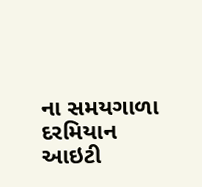ના સમયગાળા દરમિયાન આઇટી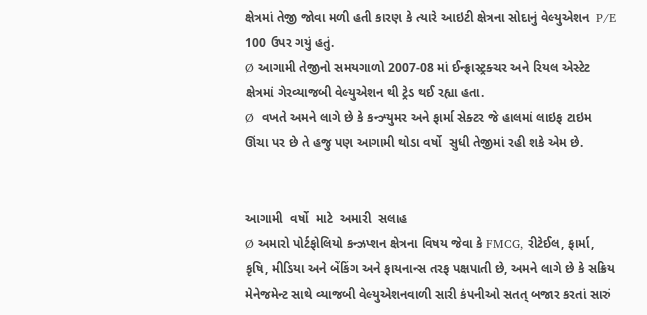ક્ષેત્રમાં તેજી જોવા મળી હતી કારણ કે ત્યારે આઇટી ક્ષેત્રના સોદાનું વેલ્યુએશન  P/E 100 ઉપર ગયું હતું.
Ø આગામી તેજીનો સમયગાળો 2007-08 માં ઈન્ફ્રાસ્ટ્રક્ચર અને રિયલ એસ્ટેટ ક્ષેત્રમાં ગેરવ્યાજબી વેલ્યુએશન થી ટ્રેડ થઈ રહ્યા હતા.
Ø  વખતે અમને લાગે છે કે કન્ઝ્યુમર અને ફાર્મા સેક્ટર જે હાલમાં લાઇફ ટાઇમ ઊંચા પર છે તે હજુ પણ આગામી થોડા વર્ષો  સુધી તેજીમાં રહી શકે એમ છે.


આગામી  વર્ષો  માટે  અમારી  સલાહ
Ø અમારો પોર્ટફોલિયો કન્ઝપ્શન ક્ષેત્રના વિષય જેવા કે FMCG, રીટેઈલ, ફાર્મા, કૃષિ, મીડિયા અને બેંકિંગ અને ફાયનાન્સ તરફ પક્ષપાતી છે, અમને લાગે છે કે સક્રિય મેનેજમેન્ટ સાથે વ્યાજબી વેલ્યુએશનવાળી સારી કંપનીઓ સતત્ બજાર કરતાં સારું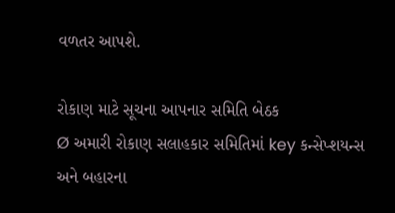વળતર આપશે.

રોકાણ માટે સૂચના આપનાર સમિતિ બેઠક
Ø અમારી રોકાણ સલાહકાર સમિતિમાં key કન્સેપ્શયન્સ અને બહારના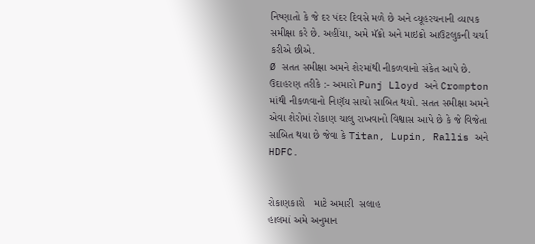નિષ્ણાતો કે જે દર પંદર દિવસે મળે છે અને વ્યૂહરચનાની વ્યાપક સમીક્ષા કરે છે. અહીંયા, અમે મૅક્રો અને માઇક્રો આઉટલુકની ચર્ચા કરીએ છીએ.
Ø સતત સમીક્ષા અમને શેરમાંથી નીકળવાનો સંકેત આપે છે.
ઉદાહરણ તરીકે :- અમારો Punj Lloyd અને Crompton માંથી નીકળવાનો નિણૅય સાચો સાબિત થયો. સતત સમીક્ષા અમને એવા શેરોમાં રોકાણ ચાલુ રાખવાનો વિશ્વાસ આપે છે કે જે વિજેતા સાબિત થયા છે જેવા કે Titan, Lupin, Rallis અને HDFC.


રોકાણકારો   માટે અમારી  સલાહ
હાલમાં અમે અનુમાન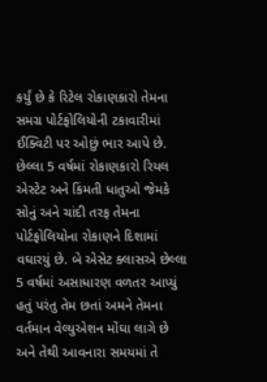કર્યું છે કે રિટેલ રોકાણકારો તેમના સમગ્ર પોર્ટફોલિયોની ટકાવારીમાં ઈક્વિટી પર ઓછું ભાર આપે છે. છેલ્લા 5 વર્ષમાં રોકાણકારો રિયલ એસ્ટેટ અને કિંમતી ધાતુઓ જેમકે સોનું અને ચાંદી તરફ તેમના પોર્ટફોલિયોના રોકાણને દિશામાં વઘારયું છે. બે એસેટ ક્લાસએ છેલ્લા 5 વર્ષમાં અસાધારણ વળતર આપ્યું હતું પરંતુ તેમ છતાં અમને તેમના વર્તમાન વેલ્યુએશન મોંઘા લાગે છે અને તેથી આવનારા સમયમાં તે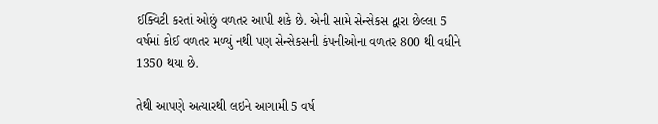ઈક્વિટી કરતાં ઓછું વળતર આપી શકે છે. એની સામે સેન્સેકસ દ્વારા છેલ્લા 5 વર્ષમાં કોઈ વળતર મળ્યું નથી પણ સેન્સેકસની કંપનીઓના વળતર 800 થી વધીને 1350 થયા છે.

તેથી આપણે અત્યારથી લઇને આગામી 5 વર્ષ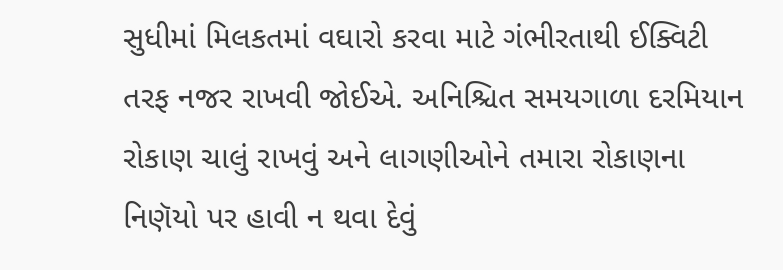સુધીમાં મિલકતમાં વઘારો કરવા માટે ગંભીરતાથી ઈક્વિટી તરફ નજર રાખવી જોઈએ. અનિશ્ચિત સમયગાળા દરમિયાન રોકાણ ચાલું રાખવું અને લાગણીઓને તમારા રોકાણના નિણૅયો પર હાવી ન થવા દેવું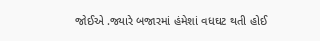જોઈએ .જ્યારે બજારમાં હંમેશાં વધઘટ થતી હોઈ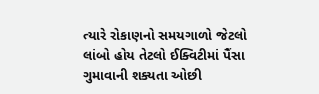ત્યારે રોકાણનો સમયગાળો જેટલો લાંબો હોય તેટલો ઈક્વિટીમાં પૈંસા ગુમાવાની શક્યતા ઓછી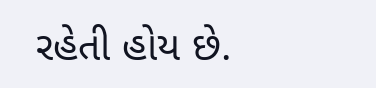રહેતી હોય છે.